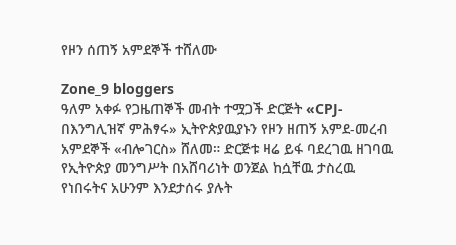የዞን ሰጠኝ አምደኞች ተሸለሙ

Zone_9 bloggers
ዓለም አቀፉ የጋዜጠኞች መብት ተሟጋች ድርጅት «CPJ-በእንግሊዝኛ ምሕፃሩ» ኢትዮጵያዉያኑን የዞን ዘጠኝ አምደ-መረብ አምደኞች «ብሎገርስ» ሸለመ። ድርጅቱ ዛሬ ይፋ ባደረገዉ ዘገባዉ የኢትዮጵያ መንግሥት በአሸባሪነት ወንጀል ከሷቸዉ ታስረዉ የነበሩትና አሁንም እንደታሰሩ ያሉት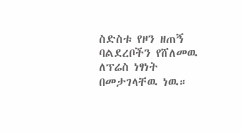ስድስቱ የዞን ዘጠኝ ባልደረቦችን የሸለመዉ ለፕሬስ ነፃነት በመታገላቸዉ ነዉ።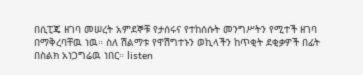በሲፒጄ ዘገባ መሠረት አምደኞቹ የታሰሩና የተከሰሱት መንግሥትን የሚተች ዘገባ በማቅረባቸዉ ነዉ። ስለ ሽልማቱ የዋሽግተኑን ወኪላችን ከጥቂት ደቂቃዎች በፊት በስልክ አነጋግሬዉ ነበር። listen